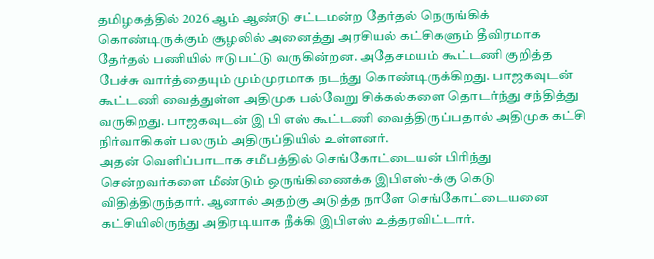தமிழகத்தில் 2026 ஆம் ஆண்டு சட்டமன்ற தேர்தல் நெருங்கிக் கொண்டிருக்கும் சூழலில் அனைத்து அரசியல் கட்சிகளும் தீவிரமாக தேர்தல் பணியில் ஈடுபட்டு வருகின்றன. அதேசமயம் கூட்டணி குறித்த பேச்சு வார்த்தையும் மும்முரமாக நடந்து கொண்டிருக்கிறது. பாஜகவுடன் கூட்டணி வைத்துள்ள அதிமுக பல்வேறு சிக்கல்களை தொடர்ந்து சந்தித்து வருகிறது. பாஜகவுடன் இ பி எஸ் கூட்டணி வைத்திருப்பதால் அதிமுக கட்சி நிர்வாகிகள் பலரும் அதிருப்தியில் உள்ளனர்.
அதன் வெளிப்பாடாக சமீபத்தில் செங்கோட்டையன் பிரிந்து சென்றவர்களை மீண்டும் ஒருங்கிணைக்க இபிஎஸ்-க்கு கெடு விதித்திருந்தார். ஆனால் அதற்கு அடுத்த நாளே செங்கோட்டையனை கட்சியிலிருந்து அதிரடியாக நீக்கி இபிஎஸ் உத்தரவிட்டார்.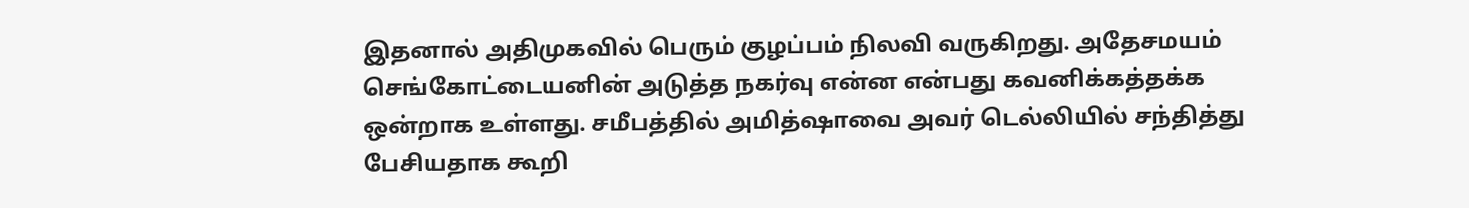இதனால் அதிமுகவில் பெரும் குழப்பம் நிலவி வருகிறது. அதேசமயம் செங்கோட்டையனின் அடுத்த நகர்வு என்ன என்பது கவனிக்கத்தக்க ஒன்றாக உள்ளது. சமீபத்தில் அமித்ஷாவை அவர் டெல்லியில் சந்தித்து பேசியதாக கூறி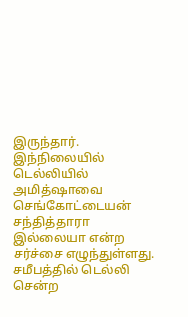இருந்தார்.
இந்நிலையில் டெல்லியில் அமித்ஷாவை செங்கோட்டையன் சந்தித்தாரா இல்லையா என்ற சர்ச்சை எழுந்துள்ளது. சமீபத்தில் டெல்லி சென்ற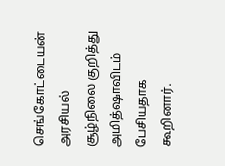செங்கோட்டையன் அரசியல் சூழ்நிலை குறித்து அமித்ஷாவிடம் பேசியதாக கூறினார்.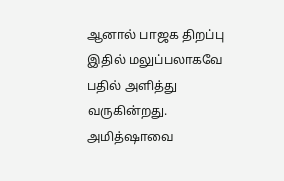ஆனால் பாஜக திறப்பு இதில் மலுப்பலாகவே பதில் அளித்து வருகின்றது. அமித்ஷாவை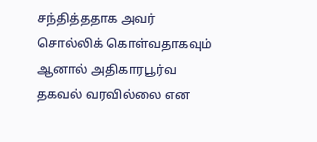சந்தித்ததாக அவர் சொல்லிக் கொள்வதாகவும் ஆனால் அதிகாரபூர்வ தகவல் வரவில்லை என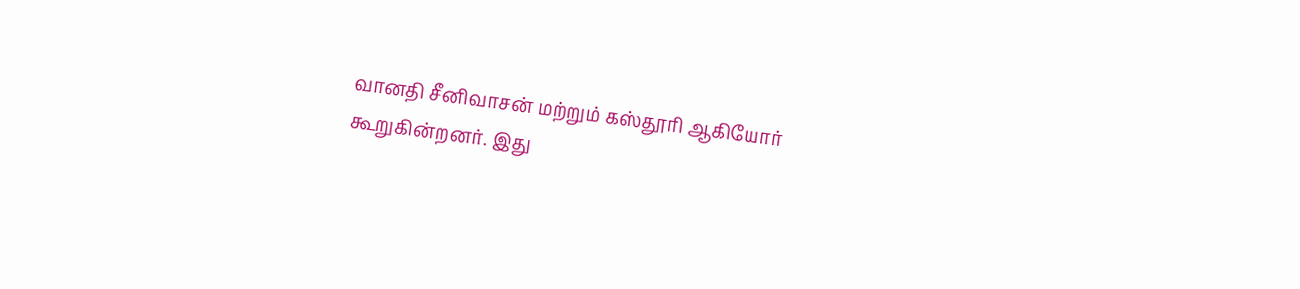வானதி சீனிவாசன் மற்றும் கஸ்தூரி ஆகியோர் கூறுகின்றனர். இது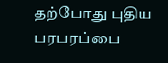தற்போது புதிய பரபரப்பை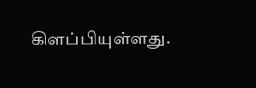கிளப்பியுள்ளது.